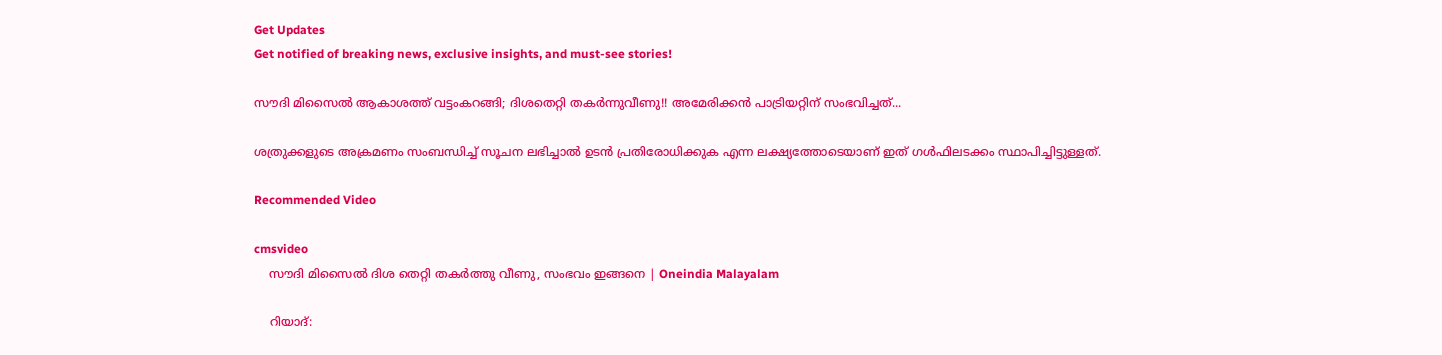Get Updates
Get notified of breaking news, exclusive insights, and must-see stories!

സൗദി മിസൈല്‍ ആകാശത്ത് വട്ടംകറങ്ങി; ദിശതെറ്റി തകര്‍ന്നുവീണു!! അമേരിക്കന്‍ പാട്രിയറ്റിന് സംഭവിച്ചത്...

ശത്രുക്കളുടെ അക്രമണം സംബന്ധിച്ച് സൂചന ലഭിച്ചാല്‍ ഉടന്‍ പ്രതിരോധിക്കുക എന്ന ലക്ഷ്യത്തോടെയാണ് ഇത് ഗള്‍ഫിലടക്കം സ്ഥാപിച്ചിട്ടുള്ളത്.

Recommended Video

cmsvideo
    സൗദി മിസൈൽ ദിശ തെറ്റി തകർത്തു വീണു, സംഭവം ഇങ്ങനെ | Oneindia Malayalam

    റിയാദ്: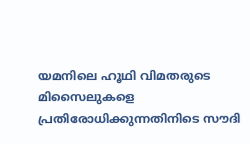യമനിലെ ഹൂഥി വിമതരുടെ മിസൈലുകളെ പ്രതിരോധിക്കുന്നതിനിടെ സൗദി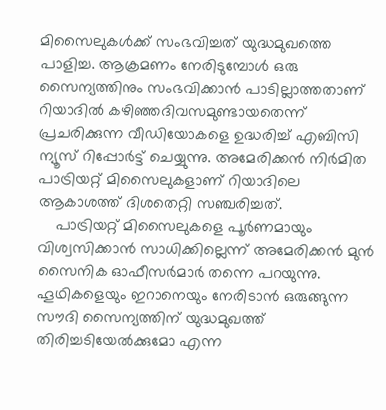മിസൈലുകള്‍ക്ക് സംഭവിച്ചത് യുദ്ധമുഖത്തെ പാളിച്ച. ആക്രമണം നേരിടുമ്പോള്‍ ഒരു സൈന്യത്തിനും സംഭവിക്കാന്‍ പാടില്ലാത്തതാണ് റിയാദില്‍ കഴിഞ്ഞദിവസമുണ്ടായതെന്ന് പ്രചരിക്കുന്ന വീഡിയോകളെ ഉദ്ധരിച്ച് എബിസി ന്യൂസ് റിപ്പോര്‍ട്ട് ചെയ്യുന്നു. അമേരിക്കന്‍ നിര്‍മിത പാട്രിയറ്റ് മിസൈലുകളാണ് റിയാദിലെ ആകാശത്ത് ദിശതെറ്റി സഞ്ചരിച്ചത്.
    പാട്രിയറ്റ് മിസൈലുകളെ പൂര്‍ണമായും വിശ്വസിക്കാന്‍ സാധിക്കില്ലെന്ന് അമേരിക്കന്‍ മുന്‍ സൈനിക ഓഫീസര്‍മാര്‍ തന്നെ പറയുന്നു. ഹൂഥികളെയും ഇറാനെയും നേരിടാന്‍ ഒരുങ്ങുന്ന സൗദി സൈന്യത്തിന് യുദ്ധമുഖത്ത് തിരിച്ചടിയേല്‍ക്കുമോ എന്ന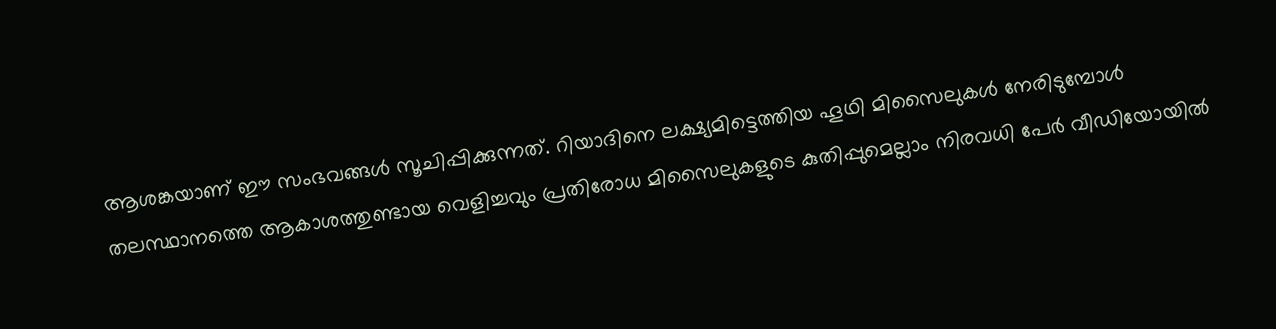ആശങ്കയാണ് ഈ സംഭവങ്ങള്‍ സൂചിപ്പിക്കുന്നത്. റിയാദിനെ ലക്ഷ്യമിട്ടെത്തിയ ഹൂഥി മിസൈലുകള്‍ നേരിടുമ്പോള്‍ തലസ്ഥാനത്തെ ആകാശത്തുണ്ടായ വെളിച്ചവും പ്രതിരോധ മിസൈലുകളുടെ കുതിപ്പുമെല്ലാം നിരവധി പേര്‍ വീഡിയോയില്‍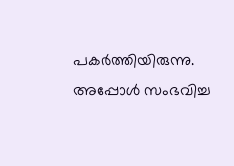പകര്‍ത്തിയിരുന്നു. അപ്പോള്‍ സംഭവിച്ച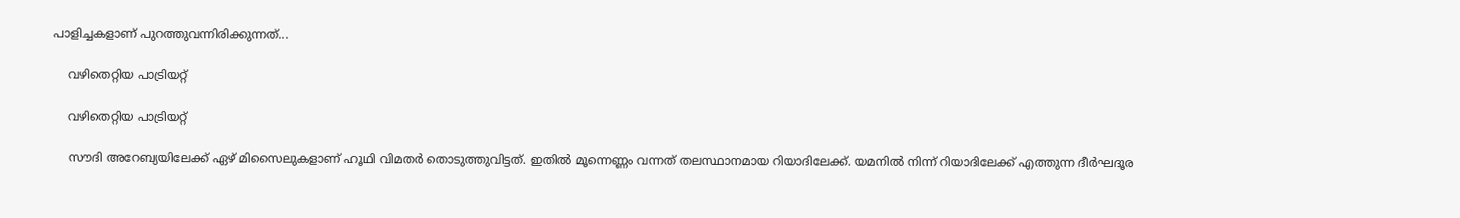പാളിച്ചകളാണ് പുറത്തുവന്നിരിക്കുന്നത്...

    വഴിതെറ്റിയ പാട്രിയറ്റ്

    വഴിതെറ്റിയ പാട്രിയറ്റ്

    സൗദി അറേബ്യയിലേക്ക് ഏഴ് മിസൈലുകളാണ് ഹൂഥി വിമതര്‍ തൊടുത്തുവിട്ടത്. ഇതില്‍ മൂന്നെണ്ണം വന്നത് തലസ്ഥാനമായ റിയാദിലേക്ക്. യമനില്‍ നിന്ന് റിയാദിലേക്ക് എത്തുന്ന ദീര്‍ഘദൂര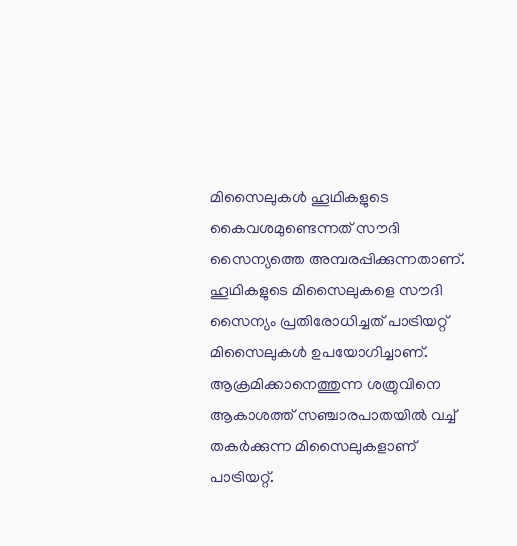മിസൈലുകള്‍ ഹൂഥികളുടെ കൈവശമുണ്ടെന്നത് സൗദി സൈന്യത്തെ അമ്പരപ്പിക്കുന്നതാണ്. ഹൂഥികളുടെ മിസൈലുകളെ സൗദി സൈന്യം പ്രതിരോധിച്ചത് പാട്രിയറ്റ് മിസൈലുകള്‍ ഉപയോഗിച്ചാണ്. ആക്രമിക്കാനെത്തുന്ന ശത്രുവിനെ ആകാശത്ത് സഞ്ചാരപാതയില്‍ വച്ച് തകര്‍ക്കുന്ന മിസൈലുകളാണ് പാട്രിയറ്റ്.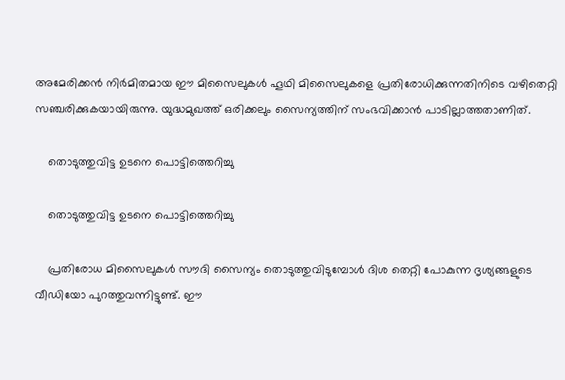അമേരിക്കന്‍ നിര്‍മിതമായ ഈ മിസൈലുകള്‍ ഹൂഥി മിസൈലുകളെ പ്രതിരോധിക്കുന്നതിനിടെ വഴിതെറ്റി സഞ്ചരിക്കുകയായിരുന്നു. യുദ്ധമുഖത്ത് ഒരിക്കലും സൈന്യത്തിന് സംഭവിക്കാന്‍ പാടില്ലാത്തതാണിത്.

    തൊടുത്തുവിട്ട ഉടനെ പൊട്ടിത്തെറിച്ചു

    തൊടുത്തുവിട്ട ഉടനെ പൊട്ടിത്തെറിച്ചു

    പ്രതിരോധ മിസൈലുകള്‍ സൗദി സൈന്യം തൊടുത്തുവിടുമ്പോള്‍ ദിശ തെറ്റി പോകുന്ന ദൃശ്യങ്ങളുടെ വീഡിയോ പുറത്തുവന്നിട്ടുണ്ട്. ഈ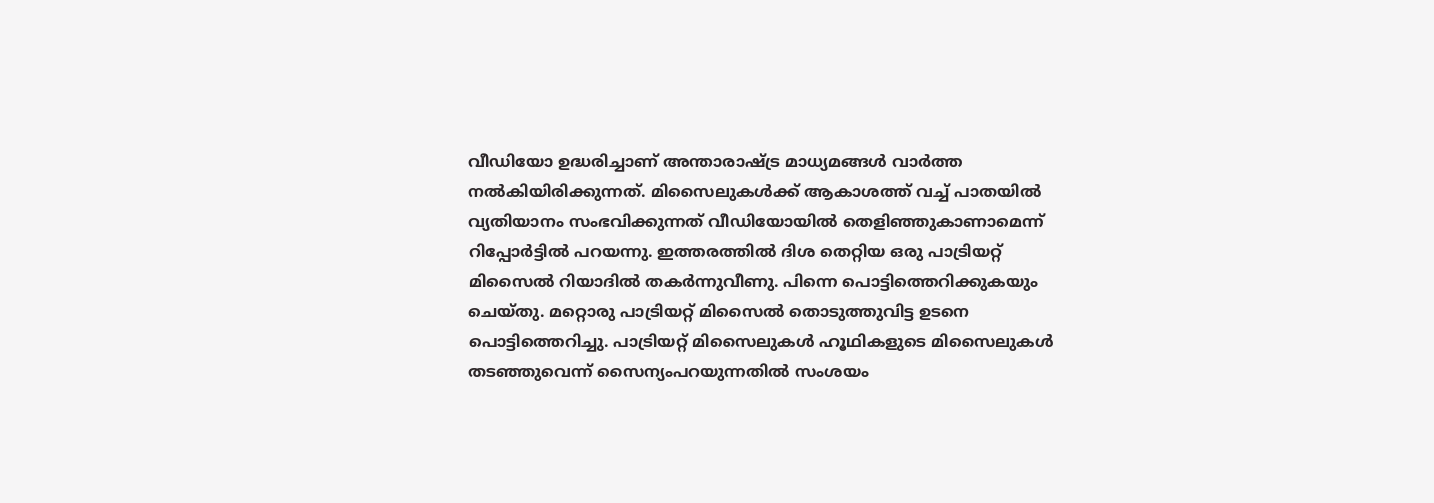വീഡിയോ ഉദ്ധരിച്ചാണ് അന്താരാഷ്ട്ര മാധ്യമങ്ങള്‍ വാര്‍ത്ത നല്‍കിയിരിക്കുന്നത്. മിസൈലുകള്‍ക്ക് ആകാശത്ത് വച്ച് പാതയില്‍ വ്യതിയാനം സംഭവിക്കുന്നത് വീഡിയോയില്‍ തെളിഞ്ഞുകാണാമെന്ന് റിപ്പോര്‍ട്ടില്‍ പറയന്നു. ഇത്തരത്തില്‍ ദിശ തെറ്റിയ ഒരു പാട്രിയറ്റ് മിസൈല്‍ റിയാദില്‍ തകര്‍ന്നുവീണു. പിന്നെ പൊട്ടിത്തെറിക്കുകയും ചെയ്തു. മറ്റൊരു പാട്രിയറ്റ് മിസൈല്‍ തൊടുത്തുവിട്ട ഉടനെ പൊട്ടിത്തെറിച്ചു. പാട്രിയറ്റ് മിസൈലുകള്‍ ഹൂഥികളുടെ മിസൈലുകള്‍ തടഞ്ഞുവെന്ന് സൈന്യംപറയുന്നതില്‍ സംശയം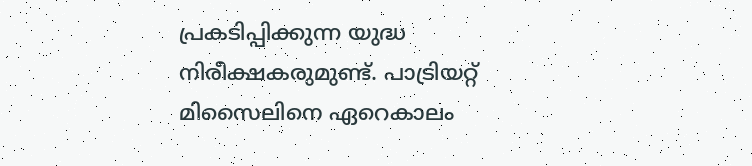പ്രകടിപ്പിക്കുന്ന യുദ്ധ നിരീക്ഷകരുമുണ്ട്. പാട്രിയറ്റ് മിസൈലിനെ ഏറെകാലം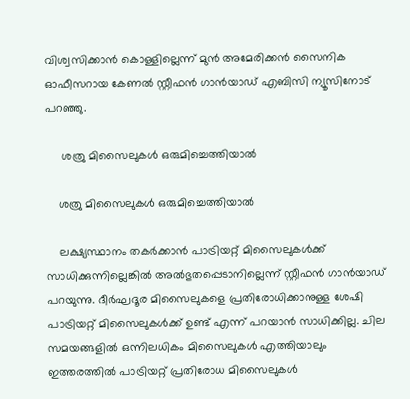വിശ്വസിക്കാന്‍ കൊള്ളില്ലെന്ന് മുന്‍ അമേരിക്കന്‍ സൈനിക ഓഫീസറായ കേണല്‍ സ്റ്റീഫന്‍ ഗാന്‍യാഡ് എബിസി ന്യൂസിനോട് പറഞ്ഞു.

     ശത്രു മിസൈലുകള്‍ ഒരുമിച്ചെത്തിയാല്‍

    ശത്രു മിസൈലുകള്‍ ഒരുമിച്ചെത്തിയാല്‍

    ലക്ഷ്യസ്ഥാനം തകര്‍ക്കാന്‍ പാട്രിയറ്റ് മിസൈലുകള്‍ക്ക് സാധിക്കുന്നില്ലെങ്കില്‍ അല്‍ഭുതപ്പെടാനില്ലെന്ന് സ്റ്റീഫന്‍ ഗാന്‍യാഡ് പറയുന്നു. ദീര്‍ഘദൂര മിസൈലുകളെ പ്രതിരോധിക്കാനുള്ള ശേഷി പാട്രിയറ്റ് മിസൈലുകള്‍ക്ക് ഉണ്ട് എന്ന് പറയാന്‍ സാധിക്കില്ല. ചില സമയങ്ങളില്‍ ഒന്നിലധികം മിസൈലുകള്‍ എത്തിയാലും ഇത്തരത്തില്‍ പാട്രിയറ്റ് പ്രതിരോധ മിസൈലുകള്‍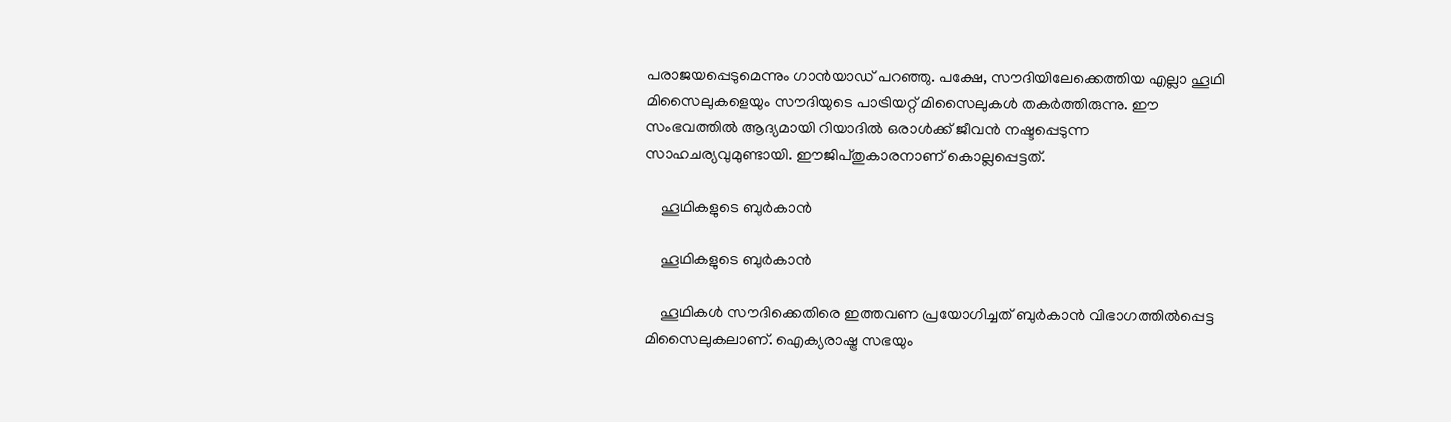പരാജയപ്പെടുമെന്നും ഗാന്‍യാഡ് പറഞ്ഞു. പക്ഷേ, സൗദിയിലേക്കെത്തിയ എല്ലാ ഹൂഥി മിസൈലുകളെയും സൗദിയുടെ പാട്രിയറ്റ് മിസൈലുകള്‍ തകര്‍ത്തിരുന്നു. ഈ സംഭവത്തില്‍ ആദ്യമായി റിയാദില്‍ ഒരാള്‍ക്ക് ജീവന്‍ നഷ്ടപ്പെടുന്ന സാഹചര്യവുമുണ്ടായി. ഈജിപ്തുകാരനാണ് കൊല്ലപ്പെട്ടത്.

    ഹൂഥികളുടെ ബുര്‍കാന്‍

    ഹൂഥികളുടെ ബുര്‍കാന്‍

    ഹൂഥികള്‍ സൗദിക്കെതിരെ ഇത്തവണ പ്രയോഗിച്ചത് ബുര്‍കാന്‍ വിഭാഗത്തില്‍പ്പെട്ട മിസൈലുകലാണ്. ഐക്യരാഷ്ട്ര സഭയും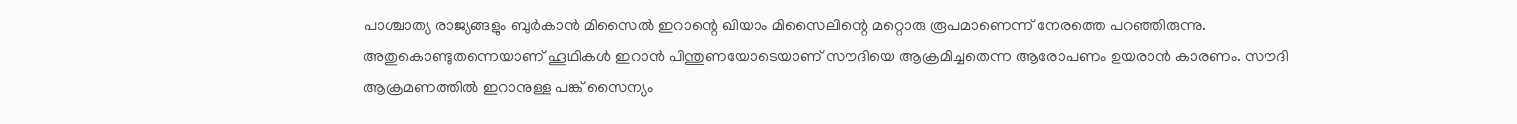പാശ്ചാത്യ രാജ്യങ്ങളും ബുര്‍കാന്‍ മിസൈല്‍ ഇറാന്റെ ഖിയാം മിസൈലിന്റെ മറ്റൊരു രൂപമാണെന്ന് നേരത്തെ പറഞ്ഞിരുന്നു. അതുകൊണ്ടുതന്നെയാണ് ഹൂഥികള്‍ ഇറാന്‍ പിന്തുണയോടെയാണ് സൗദിയെ ആക്രമിച്ചതെന്ന ആരോപണം ഉയരാന്‍ കാരണം. സൗദി ആക്രമണത്തില്‍ ഇറാനുള്ള പങ്ക് സൈന്യം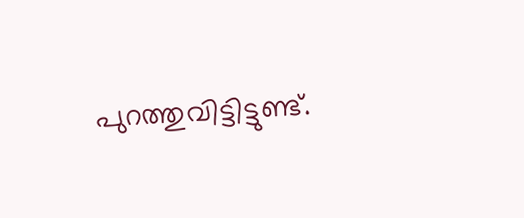പുറത്തുവിട്ടിട്ടുണ്ട്.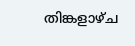തിങ്കളാഴ്ച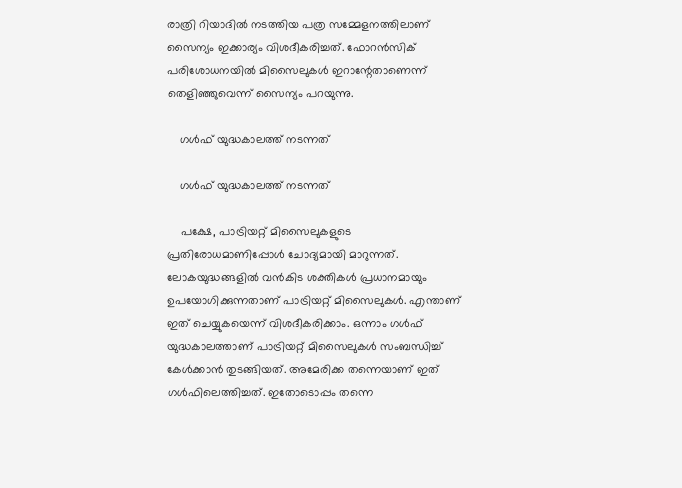രാത്രി റിയാദില്‍ നടത്തിയ പത്ര സമ്മേളനത്തിലാണ് സൈന്യം ഇക്കാര്യം വിശദീകരിച്ചത്. ഫോറന്‍സിക് പരിശോധനയില്‍ മിസൈലുകള്‍ ഇറാന്റേതാണെന്ന് തെളിഞ്ഞുവെന്ന് സൈന്യം പറയുന്നു.

    ഗള്‍ഫ് യുദ്ധകാലത്ത് നടന്നത്

    ഗള്‍ഫ് യുദ്ധകാലത്ത് നടന്നത്

    പക്ഷേ, പാട്രിയറ്റ് മിസൈലുകളുടെ പ്രതിരോധമാണിപ്പോള്‍ ചോദ്യമായി മാറുന്നത്. ലോകയുദ്ധങ്ങളില്‍ വന്‍കിട ശക്തികള്‍ പ്രധാനമായും ഉപയോഗിക്കുന്നതാണ് പാട്രിയറ്റ് മിസൈലുകള്‍. എന്താണ് ഇത് ചെയ്യുകയെന്ന് വിശദീകരിക്കാം. ഒന്നാം ഗള്‍ഫ് യുദ്ധകാലത്താണ് പാട്രിയറ്റ് മിസൈലുകള്‍ സംബന്ധിച്ച് കേള്‍ക്കാന്‍ തുടങ്ങിയത്. അമേരിക്ക തന്നെയാണ് ഇത് ഗള്‍ഫിലെത്തിച്ചത്. ഇതോടൊപ്പം തന്നെ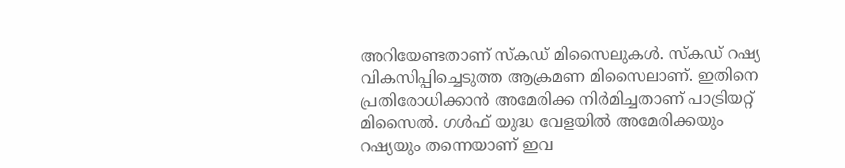അറിയേണ്ടതാണ് സ്‌കഡ് മിസൈലുകള്‍. സ്‌കഡ് റഷ്യ വികസിപ്പിച്ചെടുത്ത ആക്രമണ മിസൈലാണ്. ഇതിനെ പ്രതിരോധിക്കാന്‍ അമേരിക്ക നിര്‍മിച്ചതാണ് പാട്രിയറ്റ് മിസൈല്‍. ഗള്‍ഫ് യുദ്ധ വേളയില്‍ അമേരിക്കയും റഷ്യയും തന്നെയാണ് ഇവ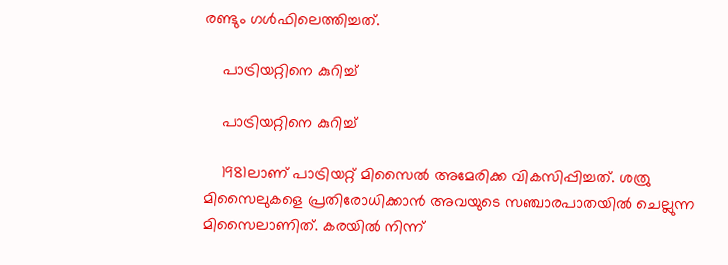രണ്ടും ഗള്‍ഫിലെത്തിച്ചത്.

    പാട്രിയറ്റിനെ കുറിച്ച്

    പാട്രിയറ്റിനെ കുറിച്ച്

    1981ലാണ് പാട്രിയറ്റ് മിസൈല്‍ അമേരിക്ക വികസിപ്പിച്ചത്. ശത്രു മിസൈലുകളെ പ്രതിരോധിക്കാന്‍ അവയുടെ സഞ്ചാരപാതയില്‍ ചെല്ലുന്ന മിസൈലാണിത്. കരയില്‍ നിന്ന്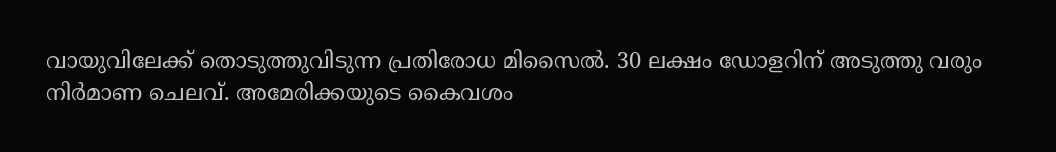വായുവിലേക്ക് തൊടുത്തുവിടുന്ന പ്രതിരോധ മിസൈല്‍. 30 ലക്ഷം ഡോളറിന് അടുത്തു വരും നിര്‍മാണ ചെലവ്. അമേരിക്കയുടെ കൈവശം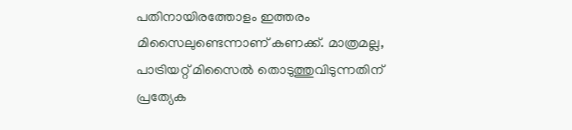പതിനായിരത്തോളം ഇത്തരം മിസൈലുണ്ടെന്നാണ് കണക്ക്. മാത്രമല്ല, പാട്രിയറ്റ് മിസൈല്‍ തൊടുത്തുവിടുന്നതിന് പ്രത്യേക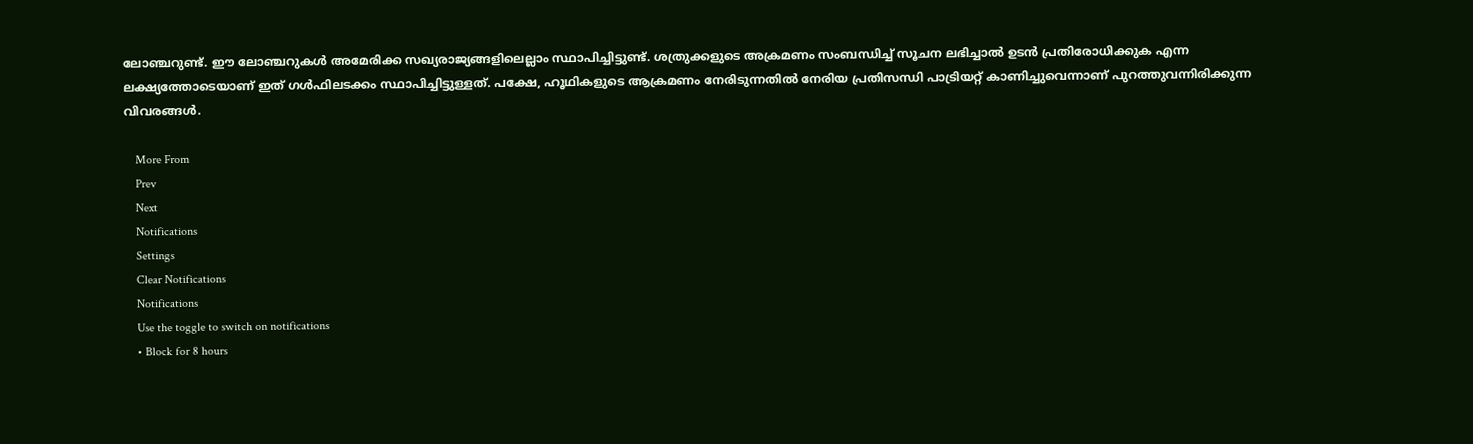ലോഞ്ചറുണ്ട്. ഈ ലോഞ്ചറുകള്‍ അമേരിക്ക സഖ്യരാജ്യങ്ങളിലെല്ലാം സ്ഥാപിച്ചിട്ടുണ്ട്. ശത്രുക്കളുടെ അക്രമണം സംബന്ധിച്ച് സൂചന ലഭിച്ചാല്‍ ഉടന്‍ പ്രതിരോധിക്കുക എന്ന ലക്ഷ്യത്തോടെയാണ് ഇത് ഗള്‍ഫിലടക്കം സ്ഥാപിച്ചിട്ടുള്ളത്. പക്ഷേ, ഹൂഥികളുടെ ആക്രമണം നേരിടുന്നതില്‍ നേരിയ പ്രതിസന്ധി പാട്രിയറ്റ് കാണിച്ചുവെന്നാണ് പുറത്തുവന്നിരിക്കുന്ന വിവരങ്ങള്‍.

    More From
    Prev
    Next
    Notifications
    Settings
    Clear Notifications
    Notifications
    Use the toggle to switch on notifications
    • Block for 8 hours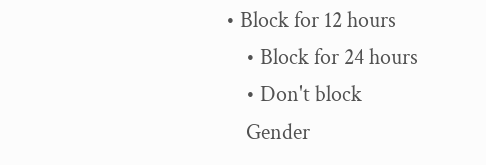• Block for 12 hours
    • Block for 24 hours
    • Don't block
    Gender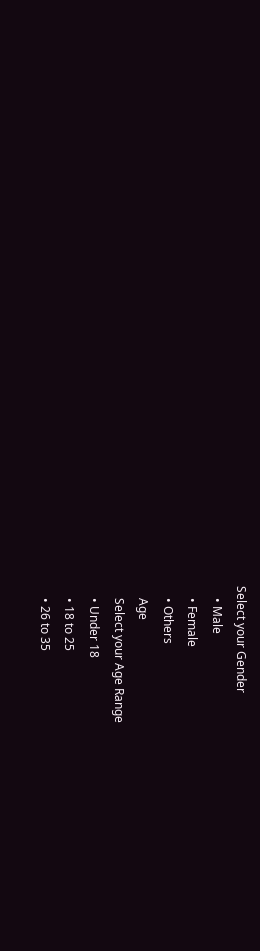Select your Gender
    • Male
    • Female
    • Others
    Age
    Select your Age Range
    • Under 18
    • 18 to 25
    • 26 to 35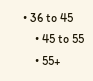• 36 to 45
    • 45 to 55
    • 55+